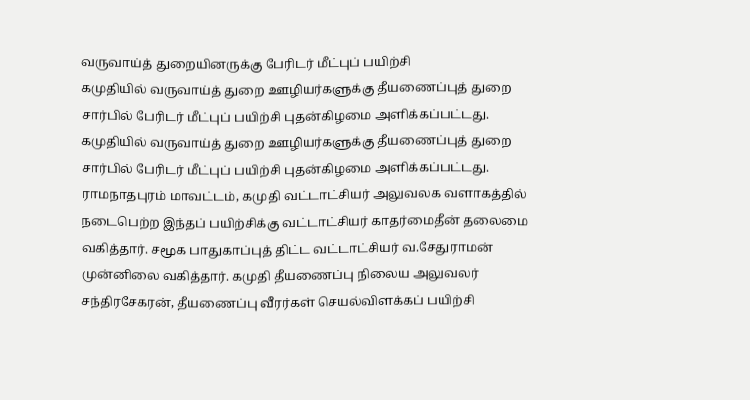வருவாய்த் துறையினருக்கு பேரிடர் மீட்புப் பயிற்சி
கமுதியில் வருவாய்த் துறை ஊழியர்களுக்கு தீயணைப்புத் துறை சார்பில் பேரிடர் மீட்புப் பயிற்சி புதன்கிழமை அளிக்கப்பட்டது.
கமுதியில் வருவாய்த் துறை ஊழியர்களுக்கு தீயணைப்புத் துறை சார்பில் பேரிடர் மீட்புப் பயிற்சி புதன்கிழமை அளிக்கப்பட்டது.
ராமநாதபுரம் மாவட்டம், கமுதி வட்டாட்சியர் அலுவலக வளாகத்தில் நடைபெற்ற இந்தப் பயிற்சிக்கு வட்டாட்சியர் காதர்மைதீன் தலைமை வகித்தார். சமூக பாதுகாப்புத் திட்ட வட்டாட்சியர் வ.சேதுராமன் முன்னிலை வகித்தார். கமுதி தீயணைப்பு நிலைய அலுவலர் சந்திரசேகரன், தீயணைப்பு வீரர்கள் செயல்விளக்கப் பயிற்சி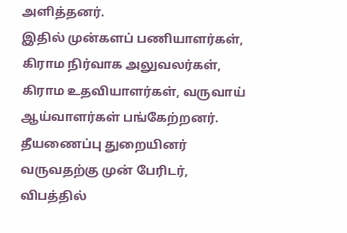அளித்தனர்.
இதில் முன்களப் பணியாளர்கள், கிராம நிர்வாக அலுவலர்கள், கிராம உதவியாளர்கள், வருவாய் ஆய்வாளர்கள் பங்கேற்றனர். தீயணைப்பு துறையினர் வருவதற்கு முன் பேரிடர், விபத்தில்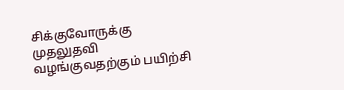சிக்குவோருக்கு முதலுதவி வழங்குவதற்கும் பயிற்சி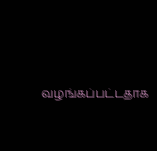வழங்கப்பட்டதாக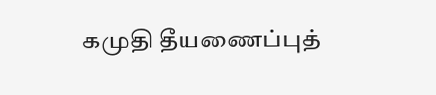கமுதி தீயணைப்புத்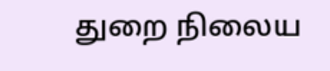துறை நிலைய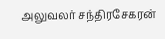அலுவலர் சந்திரசேகரன்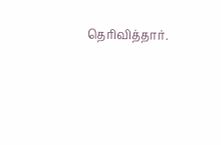தெரிவித்தார்.